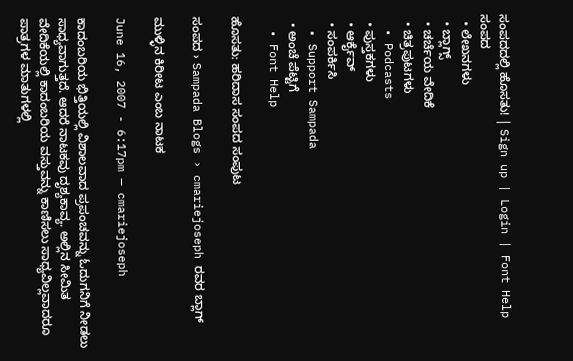ಸಂಪದದಲ್ಲಿ ಹೊಸತು! | Sign up | Login | Font Help
ಸಂಪದ
  • ಲೇಖನಗಳು
  • ಬ್ಲಾಗ್ಸ್
  • ಚರ್ಚೆಯ ವೇದಿಕೆ
  • ಚಿತ್ರಪುಟಗಳು
  • Podcasts
  • ಪುಸ್ತಕಗಳು
  • ಆರ್ಕೈವ್
  • ಸಂಪರ್ಕಿಸಿ
  • Support Sampada
  • ಅಂಚೆ ಪೆಟ್ಟಿಗೆ
  • Font Help

ಹೊಸತು: ಹರಿದಾಸ ಸಂಪದ ಸಂಪುಟ

ಸಂಪದ › Sampada Blogs › cmariejoseph ರವರ ಬ್ಲಾಗ್

ಮುಳ್ಳಿನ ಕಿರೀಟ ಎಂಬ ನಾಟಕ

June 16, 2007 - 6:17pm — cmariejoseph

ಕಾದಂಬರಿಯ ಭಿತ್ತಿಯಲ್ಲಿ ವಿಶಾಲವಾದ ಪ್ರಪಂಚವನ್ನು ಓದುಗನಿಗೆ ನೀಡಲು ಸಾಧ್ಯವಾಗುತ್ತದೆ. ಆದರೆ ನಾಟಕವು ದೃಶ್ಯಕಾವ್ಯ. ಅಲ್ಲಿನ ಸೀಮಿತ ವೇದಿಕೆಯಲ್ಲಿ ಕಾದಂಬರಿಯ ವಸ್ತುವನ್ನು ಕಾಣಿಸಲು ಸಾಧ್ಯವಿಲ್ಲವಾದರೂ ಪಾತ್ರಗಳ ಮಾತುಗಳಲ್ಲಿ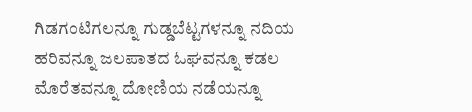ಗಿಡಗಂಟಿಗಲನ್ನೂ ಗುಡ್ಡಬೆಟ್ಟಗಳನ್ನೂ ನದಿಯ ಹರಿವನ್ನೂ ಜಲಪಾತದ ಓಘವನ್ನೂ ಕಡಲ ಮೊರೆತವನ್ನೂ ದೋಣಿಯ ನಡೆಯನ್ನೂ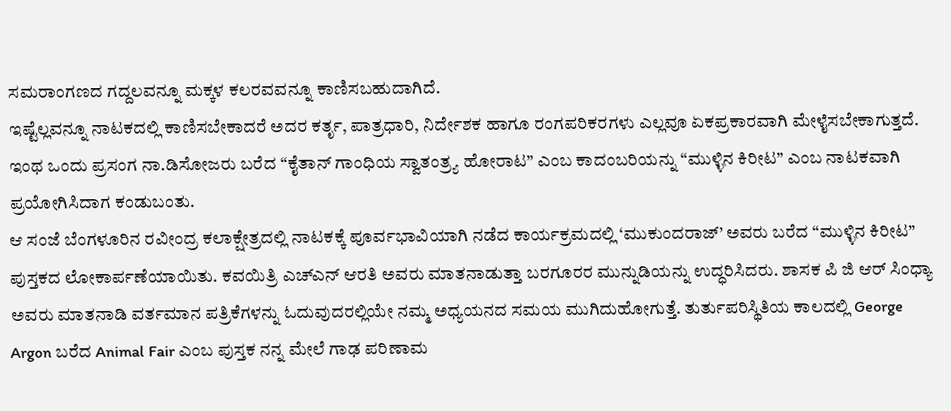ಸಮರಾಂಗಣದ ಗದ್ದಲವನ್ನೂ ಮಕ್ಕಳ ಕಲರವವನ್ನೂ ಕಾಣಿಸಬಹುದಾಗಿದೆ.
ಇಷ್ಟೆಲ್ಲವನ್ನೂ ನಾಟಕದಲ್ಲಿ ಕಾಣಿಸಬೇಕಾದರೆ ಅದರ ಕರ್ತೃ, ಪಾತ್ರಧಾರಿ, ನಿರ್ದೇಶಕ ಹಾಗೂ ರಂಗಪರಿಕರಗಳು ಎಲ್ಲವೂ ಏಕಪ್ರಕಾರವಾಗಿ ಮೇಳೈಸಬೇಕಾಗುತ್ತದೆ. ಇಂಥ ಒಂದು ಪ್ರಸಂಗ ನಾ.ಡಿಸೋಜರು ಬರೆದ “ಕೈತಾನ್ ಗಾಂಧಿಯ ಸ್ವಾತಂತ್ರ್ಯ ಹೋರಾಟ” ಎಂಬ ಕಾದಂಬರಿಯನ್ನು “ಮುಳ್ಳಿನ ಕಿರೀಟ” ಎಂಬ ನಾಟಕವಾಗಿ ಪ್ರಯೋಗಿಸಿದಾಗ ಕಂಡುಬಂತು.
ಆ ಸಂಜೆ ಬೆಂಗಳೂರಿನ ರವೀಂದ್ರ ಕಲಾಕ್ಷೇತ್ರದಲ್ಲಿ ನಾಟಕಕ್ಕೆ ಪೂರ್ವಭಾವಿಯಾಗಿ ನಡೆದ ಕಾರ್ಯಕ್ರಮದಲ್ಲಿ ‘ಮುಕುಂದರಾಜ್’ ಅವರು ಬರೆದ “ಮುಳ್ಳಿನ ಕಿರೀಟ” ಪುಸ್ತಕದ ಲೋಕಾರ್ಪಣೆಯಾಯಿತು. ಕವಯಿತ್ರಿ ಎಚ್ಎನ್ ಆರತಿ ಅವರು ಮಾತನಾಡುತ್ತಾ ಬರಗೂರರ ಮುನ್ನುಡಿಯನ್ನು ಉದ್ಧರಿಸಿದರು. ಶಾಸಕ ಪಿ ಜಿ ಆರ್ ಸಿಂಧ್ಯಾ ಅವರು ಮಾತನಾಡಿ ವರ್ತಮಾನ ಪತ್ರಿಕೆಗಳನ್ನು ಓದುವುದರಲ್ಲಿಯೇ ನಮ್ಮ ಅಧ್ಯಯನದ ಸಮಯ ಮುಗಿದುಹೋಗುತ್ತೆ. ತುರ್ತುಪರಿಸ್ಥಿತಿಯ ಕಾಲದಲ್ಲಿ George Argon ಬರೆದ Animal Fair ಎಂಬ ಪುಸ್ತಕ ನನ್ನ ಮೇಲೆ ಗಾಢ ಪರಿಣಾಮ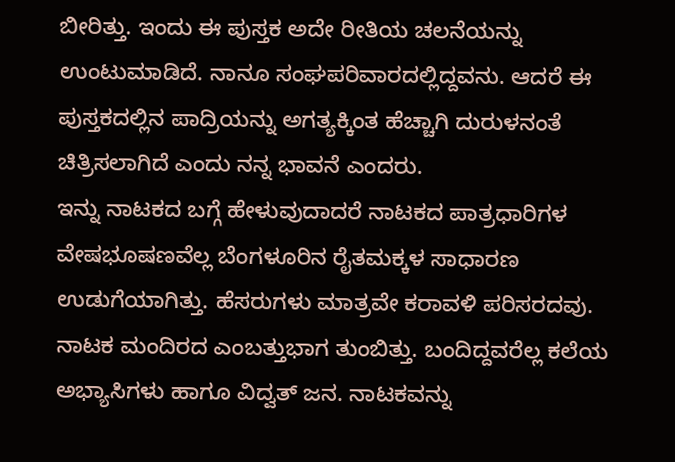ಬೀರಿತ್ತು. ಇಂದು ಈ ಪುಸ್ತಕ ಅದೇ ರೀತಿಯ ಚಲನೆಯನ್ನು ಉಂಟುಮಾಡಿದೆ. ನಾನೂ ಸಂಘಪರಿವಾರದಲ್ಲಿದ್ದವನು. ಆದರೆ ಈ ಪುಸ್ತಕದಲ್ಲಿನ ಪಾದ್ರಿಯನ್ನು ಅಗತ್ಯಕ್ಕಿಂತ ಹೆಚ್ಚಾಗಿ ದುರುಳನಂತೆ ಚಿತ್ರಿಸಲಾಗಿದೆ ಎಂದು ನನ್ನ ಭಾವನೆ ಎಂದರು.
ಇನ್ನು ನಾಟಕದ ಬಗ್ಗೆ ಹೇಳುವುದಾದರೆ ನಾಟಕದ ಪಾತ್ರಧಾರಿಗಳ ವೇಷಭೂಷಣವೆಲ್ಲ ಬೆಂಗಳೂರಿನ ರೈತಮಕ್ಕಳ ಸಾಧಾರಣ ಉಡುಗೆಯಾಗಿತ್ತು. ಹೆಸರುಗಳು ಮಾತ್ರವೇ ಕರಾವಳಿ ಪರಿಸರದವು. ನಾಟಕ ಮಂದಿರದ ಎಂಬತ್ತುಭಾಗ ತುಂಬಿತ್ತು. ಬಂದಿದ್ದವರೆಲ್ಲ ಕಲೆಯ ಅಭ್ಯಾಸಿಗಳು ಹಾಗೂ ವಿದ್ವತ್ ಜನ. ನಾಟಕವನ್ನು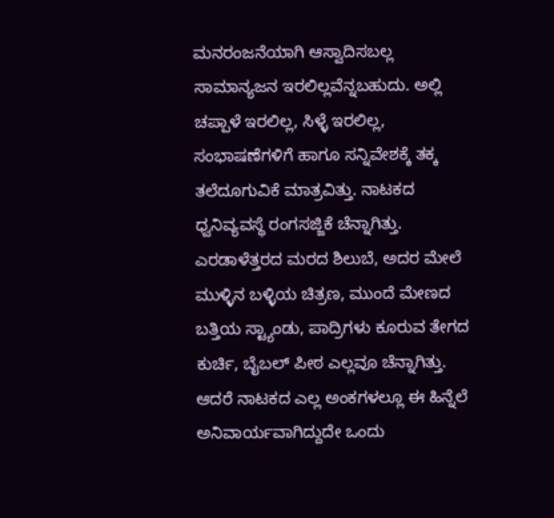ಮನರಂಜನೆಯಾಗಿ ಆಸ್ವಾದಿಸಬಲ್ಲ ಸಾಮಾನ್ಯಜನ ಇರಲಿಲ್ಲವೆನ್ನಬಹುದು. ಅಲ್ಲಿ ಚಪ್ಪಾಳೆ ಇರಲಿಲ್ಲ, ಸಿಳ್ಳೆ ಇರಲಿಲ್ಲ, ಸಂಭಾಷಣೆಗಳಿಗೆ ಹಾಗೂ ಸನ್ನಿವೇಶಕ್ಕೆ ತಕ್ಕ ತಲೆದೂಗುವಿಕೆ ಮಾತ್ರವಿತ್ತು. ನಾಟಕದ ಧ್ವನಿವ್ಯವಸ್ಥೆ ರಂಗಸಜ್ಜಿಕೆ ಚೆನ್ನಾಗಿತ್ತು. ಎರಡಾಳೆತ್ತರದ ಮರದ ಶಿಲುಬೆ, ಅದರ ಮೇಲೆ ಮುಳ್ಳಿನ ಬಳ್ಳಿಯ ಚಿತ್ರಣ, ಮುಂದೆ ಮೇಣದ ಬತ್ತಿಯ ಸ್ಟ್ಯಾಂಡು, ಪಾದ್ರಿಗಳು ಕೂರುವ ತೇಗದ ಕುರ್ಚಿ, ಬೈಬಲ್ ಪೀಠ ಎಲ್ಲವೂ ಚೆನ್ನಾಗಿತ್ತು. ಆದರೆ ನಾಟಕದ ಎಲ್ಲ ಅಂಕಗಳಲ್ಲೂ ಈ ಹಿನ್ನೆಲೆ ಅನಿವಾರ್ಯವಾಗಿದ್ದುದೇ ಒಂದು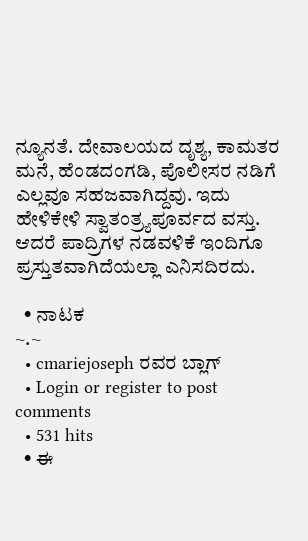ನ್ಯೂನತೆ. ದೇವಾಲಯದ ದೃಶ್ಯ, ಕಾಮತರ ಮನೆ, ಹೆಂಡದಂಗಡಿ, ಪೊಲೀಸರ ನಡಿಗೆ ಎಲ್ಲವೂ ಸಹಜವಾಗಿದ್ದವು. ಇದು ಹೇಳಿಕೇಳಿ ಸ್ವಾತಂತ್ರ್ಯಪೂರ್ವದ ವಸ್ತು. ಆದರೆ ಪಾದ್ರಿಗಳ ನಡವಳಿಕೆ ಇಂದಿಗೂ ಪ್ರಸ್ತುತವಾಗಿದೆಯಲ್ಲಾ ಎನಿಸದಿರದು.

  • ನಾಟಕ
~.~
  • cmariejoseph ರವರ ಬ್ಲಾಗ್
  • Login or register to post comments
  • 531 hits
  • ಈ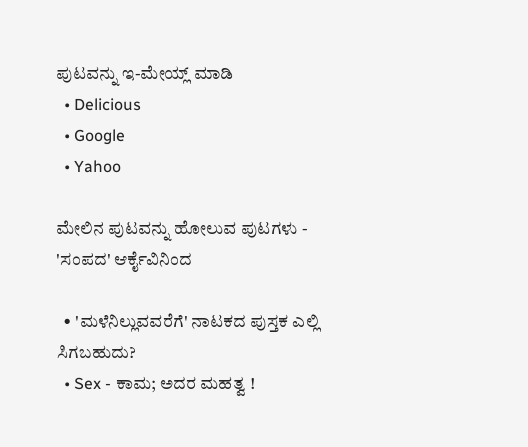ಪುಟವನ್ನು ಇ-ಮೇಯ್ಲ್ ಮಾಡಿ
  • Delicious
  • Google
  • Yahoo

ಮೇಲಿನ ಪುಟವನ್ನು ಹೋಲುವ ಪುಟಗಳು - 'ಸಂಪದ' ಆರ್ಕೈವಿನಿಂದ

  • 'ಮಳೆನಿಲ್ಲುವವರೆಗೆ' ನಾಟಕದ ಪುಸ್ತಕ ಎಲ್ಲಿ ಸಿಗಬಹುದು?
  • Sex - ಕಾಮ; ಅದರ ಮಹತ್ವ !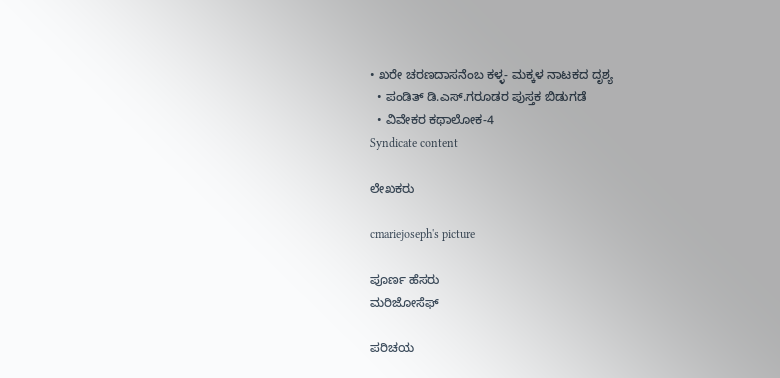• ಖರೇ ಚರಣದಾಸನೆಂಬ ಕಳ್ಳ- ಮಕ್ಕಳ ನಾಟಕದ ದೃಶ್ಯ
  • ಪಂಡಿತ್ ಡಿ.ಎಸ್.ಗರೂಡರ ಪುಸ್ತಕ ಬಿಡುಗಡೆ
  • ವಿವೇಕರ ಕಥಾಲೋಕ-4
Syndicate content

ಲೇಖಕರು

cmariejoseph's picture

ಪೂರ್ಣ ಹೆಸರು
ಮರಿಜೋಸೆಫ್

ಪರಿಚಯ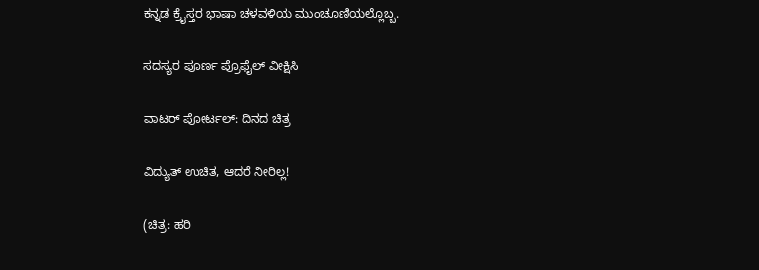ಕನ್ನಡ ಕ್ರೈಸ್ತರ ಭಾಷಾ ಚಳವಳಿಯ ಮುಂಚೂಣಿಯಲ್ಲೊಬ್ಬ.

ಸದಸ್ಯರ ಪೂರ್ಣ ಪ್ರೊಫೈಲ್ ವೀಕ್ಷಿಸಿ

ವಾಟರ್ ಪೋರ್ಟಲ್: ದಿನದ ಚಿತ್ರ

ವಿದ್ಯುತ್ ಉಚಿತ, ಆದರೆ ನೀರಿಲ್ಲ!

(ಚಿತ್ರ: ಹರಿ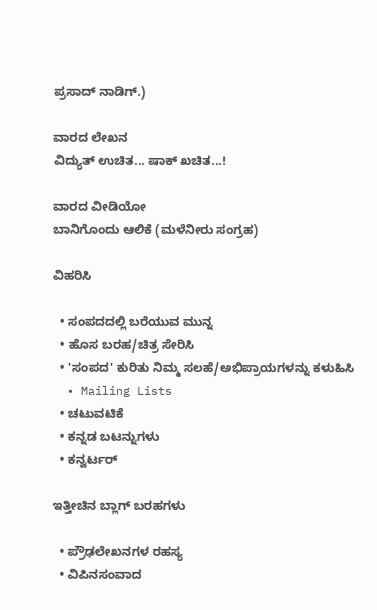ಪ್ರಸಾದ್ ನಾಡಿಗ್.)

ವಾರದ ಲೇಖನ
ವಿದ್ಯುತ್ ಉಚಿತ... ಷಾಕ್ ಖಚಿತ...!

ವಾರದ ವೀಡಿಯೋ
ಬಾನಿಗೊಂದು ಆಲಿಕೆ (ಮಳೆನೀರು ಸಂಗ್ರಹ)

ವಿಹರಿಸಿ

  • ಸಂಪದದಲ್ಲಿ ಬರೆಯುವ ಮುನ್ನ
  • ಹೊಸ ಬರಹ/ಚಿತ್ರ ಸೇರಿಸಿ
  • 'ಸಂಪದ' ಕುರಿತು ನಿಮ್ಮ ಸಲಹೆ/ಅಭಿಪ್ರಾಯಗಳನ್ನು ಕಳುಹಿಸಿ
  • Mailing Lists
  • ಚಟುವಟಿಕೆ
  • ಕನ್ನಡ ಬಟನ್ನುಗಳು
  • ಕನ್ವರ್ಟರ್

ಇತ್ತೀಚಿನ ಬ್ಲಾಗ್ ಬರಹಗಳು

  • ಪ್ರೌಢಲೇಖನಗಳ ರಹಸ್ಯ
  • ವಿಪಿನಸಂವಾದ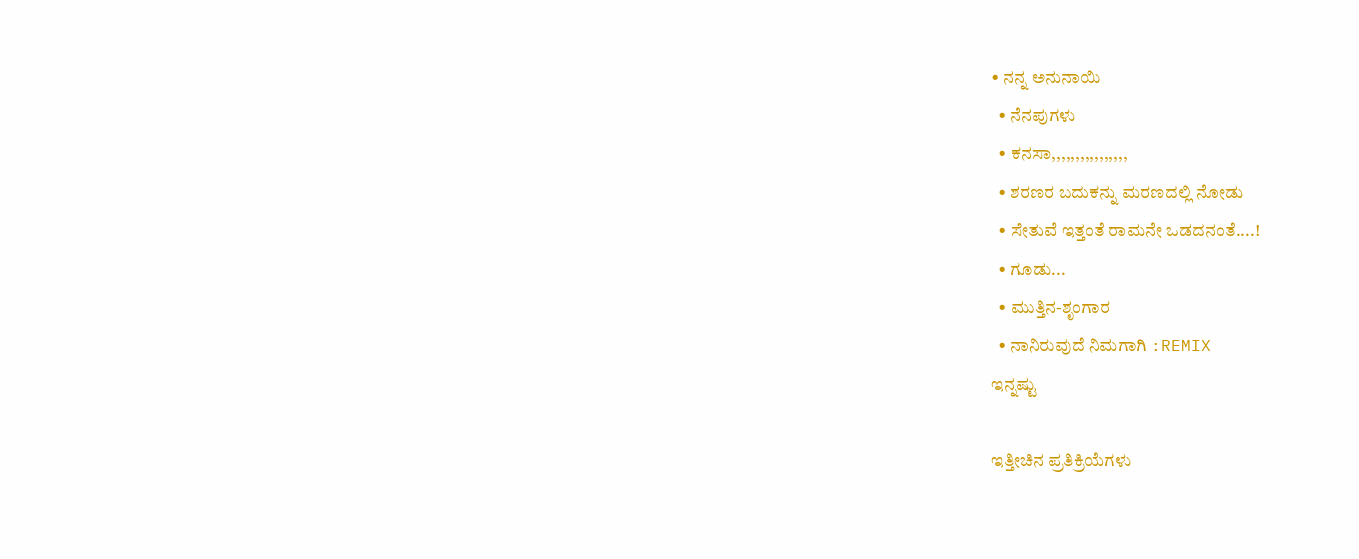• ನನ್ನ ಅನುನಾಯಿ
  • ನೆನಪುಗಳು
  • ಕನಸಾ,,,,,,,,,,,,,,,,
  • ಶರಣರ ಬದುಕನ್ನು ಮರಣದಲ್ಲಿ ನೋಡು
  • ಸೇತುವೆ ಇತ್ತಂತೆ ರಾಮನೇ ಒಡದನಂತೆ....!
  • ಗೂಡು...
  • ಮುತ್ತಿನ-ಶೃಂಗಾರ
  • ನಾನಿರುವುದೆ ನಿಮಗಾಗಿ :REMIX
ಇನ್ನಷ್ಟು

ಇತ್ತೀಚಿನ ಪ್ರತಿಕ್ರಿಯೆಗಳು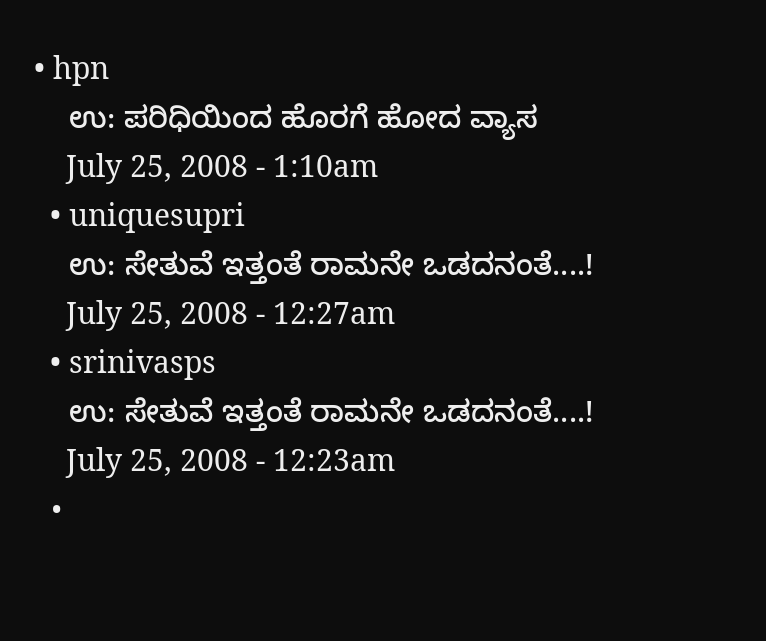• hpn
    ಉ: ಪರಿಧಿಯಿಂದ ಹೊರಗೆ ಹೋದ ವ್ಯಾಸ
    July 25, 2008 - 1:10am
  • uniquesupri
    ಉ: ಸೇತುವೆ ಇತ್ತಂತೆ ರಾಮನೇ ಒಡದನಂತೆ....!
    July 25, 2008 - 12:27am
  • srinivasps
    ಉ: ಸೇತುವೆ ಇತ್ತಂತೆ ರಾಮನೇ ಒಡದನಂತೆ....!
    July 25, 2008 - 12:23am
  •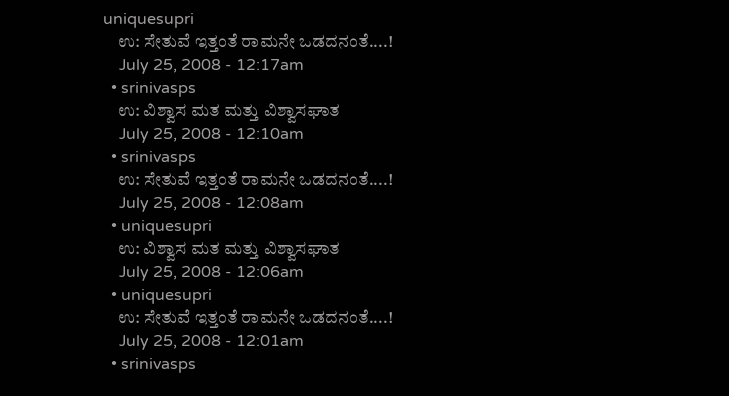uniquesupri
    ಉ: ಸೇತುವೆ ಇತ್ತಂತೆ ರಾಮನೇ ಒಡದನಂತೆ....!
    July 25, 2008 - 12:17am
  • srinivasps
    ಉ: ವಿಶ್ವಾಸ ಮತ ಮತ್ತು ವಿಶ್ವಾಸಘಾತ
    July 25, 2008 - 12:10am
  • srinivasps
    ಉ: ಸೇತುವೆ ಇತ್ತಂತೆ ರಾಮನೇ ಒಡದನಂತೆ....!
    July 25, 2008 - 12:08am
  • uniquesupri
    ಉ: ವಿಶ್ವಾಸ ಮತ ಮತ್ತು ವಿಶ್ವಾಸಘಾತ
    July 25, 2008 - 12:06am
  • uniquesupri
    ಉ: ಸೇತುವೆ ಇತ್ತಂತೆ ರಾಮನೇ ಒಡದನಂತೆ....!
    July 25, 2008 - 12:01am
  • srinivasps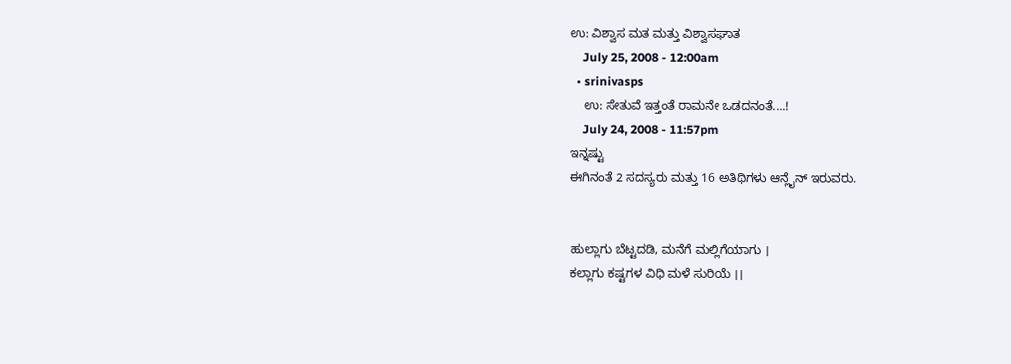ಉ: ವಿಶ್ವಾಸ ಮತ ಮತ್ತು ವಿಶ್ವಾಸಘಾತ
    July 25, 2008 - 12:00am
  • srinivasps
    ಉ: ಸೇತುವೆ ಇತ್ತಂತೆ ರಾಮನೇ ಒಡದನಂತೆ....!
    July 24, 2008 - 11:57pm
ಇನ್ನಷ್ಟು
ಈಗಿನಂತೆ 2 ಸದಸ್ಯರು ಮತ್ತು 16 ಅತಿಥಿಗಳು ಆನ್ಲೈನ್ ಇರುವರು.


ಹುಲ್ಲಾಗು ಬೆಟ್ಟದಡಿ, ಮನೆಗೆ ಮಲ್ಲಿಗೆಯಾಗು ।
ಕಲ್ಲಾಗು ಕಷ್ಟಗಳ ವಿಧಿ ಮಳೆ ಸುರಿಯೆ ।।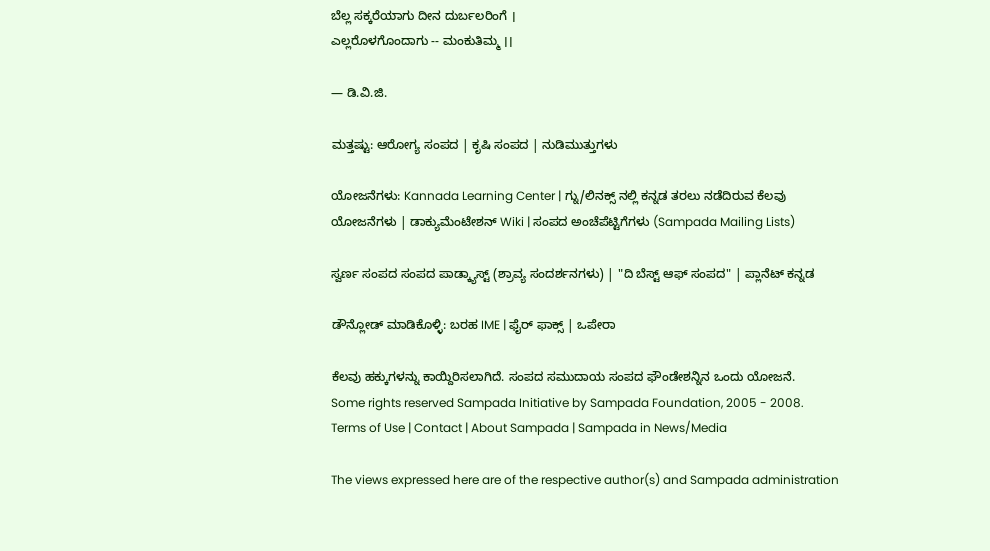ಬೆಲ್ಲ ಸಕ್ಕರೆಯಾಗು ದೀನ ದುರ್ಬಲರಿಂಗೆ ।
ಎಲ್ಲರೊಳಗೊಂದಾಗು -- ಮಂಕುತಿಮ್ಮ ।।

— ಡಿ.ವಿ.ಜಿ.

ಮತ್ತಷ್ಟು: ಆರೋಗ್ಯ ಸಂಪದ | ಕೃಷಿ ಸಂಪದ | ನುಡಿಮುತ್ತುಗಳು

ಯೋಜನೆಗಳು: Kannada Learning Center | ಗ್ನು/ಲಿನಕ್ಸ್ ನಲ್ಲಿ ಕನ್ನಡ ತರಲು ನಡೆದಿರುವ ಕೆಲವು ಯೋಜನೆಗಳು | ಡಾಕ್ಯುಮೆಂಟೇಶನ್ Wiki | ಸಂಪದ ಅಂಚೆಪೆಟ್ಟಿಗೆಗಳು (Sampada Mailing Lists)

ಸ್ವರ್ಣ ಸಂಪದ ಸಂಪದ ಪಾಡ್ಕ್ಯಾಸ್ಟ್ (ಶ್ರಾವ್ಯ ಸಂದರ್ಶನಗಳು) | "ದಿ ಬೆಸ್ಟ್ ಆಫ್ ಸಂಪದ" | ಪ್ಲಾನೆಟ್ ಕನ್ನಡ

ಡೌನ್ಲೋಡ್ ಮಾಡಿಕೊಳ್ಳಿ: ಬರಹ IME | ಫೈರ್ ಫಾಕ್ಸ್ | ಒಪೇರಾ

ಕೆಲವು ಹಕ್ಕುಗಳನ್ನು ಕಾಯ್ದಿರಿಸಲಾಗಿದೆ. ಸಂಪದ ಸಮುದಾಯ ಸಂಪದ ಫೌಂಡೇಶನ್ನಿನ ಒಂದು ಯೋಜನೆ.
Some rights reserved Sampada Initiative by Sampada Foundation, 2005 - 2008.
Terms of Use | Contact | About Sampada | Sampada in News/Media

The views expressed here are of the respective author(s) and Sampada administration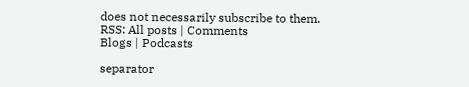does not necessarily subscribe to them.
RSS: All posts | Comments
Blogs | Podcasts

separator